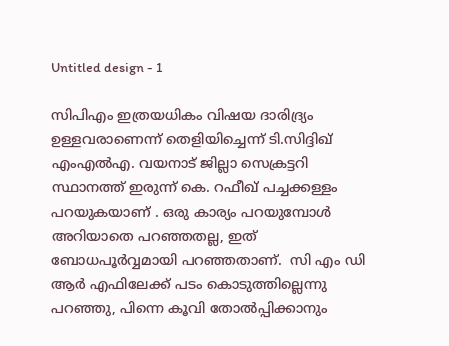Untitled design - 1

സിപിഎം ഇത്രയധികം വിഷയ ദാരിദ്ര്യം ഉള്ളവരാണെന്ന് തെളിയിച്ചെന്ന് ടി.സിദ്ദിഖ് എംഎല്‍എ. വയനാട് ജില്ലാ സെക്രട്ടറി സ്ഥാനത്ത് ഇരുന്ന് കെ. റഫീഖ് പച്ചക്കള്ളം പറയുകയാണ് . ഒരു കാര്യം പറയുമ്പോൾ അറിയാതെ പറഞ്ഞതല്ല, ഇത് ബോധപൂർവ്വമായി പറഞ്ഞതാണ്.  സി എം ഡി ആർ എഫിലേക്ക് പടം കൊടുത്തില്ലെന്നു പറഞ്ഞു, പിന്നെ കൂവി തോൽപ്പിക്കാനും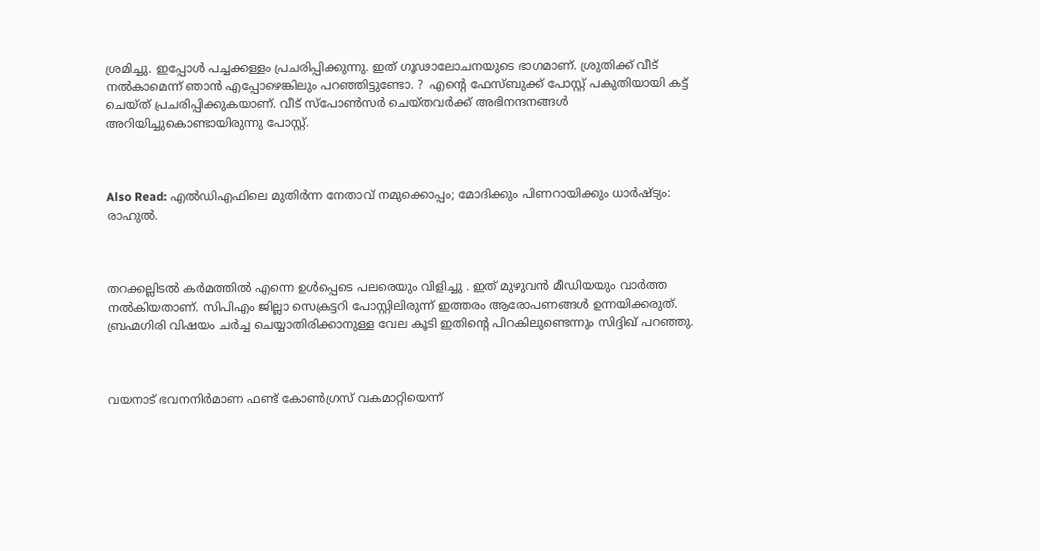ശ്രമിച്ചു. ഇപ്പോൾ പച്ചക്കള്ളം പ്രചരിപ്പിക്കുന്നു. ഇത് ഗൂഢാലോചനയുടെ ഭാഗമാണ്. ശ്രുതിക്ക് വീട് നൽകാമെന്ന് ഞാൻ എപ്പോഴെങ്കിലും പറഞ്ഞിട്ടുണ്ടോ. ?  എന്റെ ഫേസ്ബുക്ക് പോസ്റ്റ് പകുതിയായി കട്ട്‌ ചെയ്ത് പ്രചരിപ്പിക്കുകയാണ്. വീട് സ്പോൺസർ ചെയ്തവർക്ക് അഭിനന്ദനങ്ങൾ അറിയിച്ചുകൊണ്ടായിരുന്നു പോസ്റ്റ്.



Also Read: എല്‍ഡിഎഫിലെ മുതിര്‍ന്ന നേതാവ് നമുക്കൊപ്പം; മോദിക്കും പിണറായിക്കും ധാര്‍ഷ്ട്യം: രാഹുല്‍.



തറക്കല്ലിടൽ കർമത്തിൽ എന്നെ ഉൾപ്പെടെ പലരെയും വിളിച്ചു . ഇത് മുഴുവൻ മീഡിയയും വാര്‍ത്ത നല്‍കിയതാണ്. സിപിഎം ജില്ലാ സെക്രട്ടറി പോസ്റ്റിലിരുന്ന് ഇത്തരം ആരോപണങ്ങൾ ഉന്നയിക്കരുത്. ബ്രഹ്മഗിരി വിഷയം ചർച്ച ചെയ്യാതിരിക്കാനുള്ള വേല കൂടി ഇതിന്റെ പിറകിലുണ്ടെന്നും സിദ്ദിഖ് പറഞ്ഞു.



വയനാട് ഭവനനിര്‍മാണ ഫണ്ട് കോണ്‍ഗ്രസ് വകമാറ്റിയെന്ന്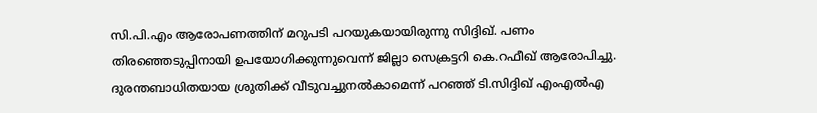സി.പി.എം ആരോപണത്തിന് മറുപടി പറയുകയായിരുന്നു സിദ്ദിഖ്. പണം തിരഞ്ഞെടുപ്പിനായി ഉപയോഗിക്കുന്നുവെന്ന് ജില്ലാ സെക്രട്ടറി കെ.റഫീഖ് ആരോപിച്ചു. ദുരന്തബാധിതയായ ശ്രുതിക്ക് വീടുവച്ചുനല്‍കാമെന്ന് പറഞ്ഞ് ടി.സിദ്ദിഖ് എംഎല്‍എ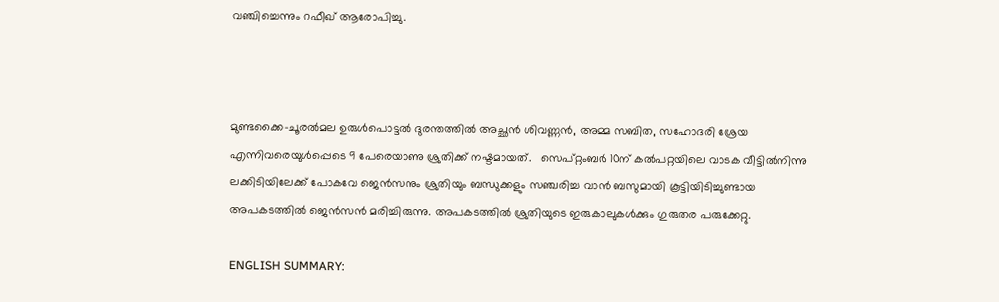വഞ്ചിച്ചെന്നും റഫീഖ് ആരോപിച്ചു.



മുണ്ടക്കൈ-ചൂരൽമല ഉരുൾപൊട്ടൽ ദുരന്തത്തിൽ അച്ഛൻ ശിവണ്ണൻ, അമ്മ സബിത, സഹോദരി ശ്രേയ എന്നിവരെയുൾപ്പെടെ 9 പേരെയാണു ശ്രുതിക്ക് നഷ്ടമായത്.   സെപ്റ്റംബർ 10ന് കൽപറ്റയിലെ വാടക വീട്ടിൽനിന്നു ലക്കിടിയിലേക്ക് പോകവേ ജെൻസനും ശ്രുതിയും ബന്ധുക്കളും സഞ്ചരിച്ച വാൻ ബസുമായി കൂട്ടിയിടിച്ചുണ്ടായ അപകടത്തിൽ ജെൻസൻ മരിച്ചിരുന്നു. അപകടത്തിൽ ശ്രുതിയുടെ ഇരുകാലുകൾക്കും ഗുരുതര പരുക്കേറ്റു.

ENGLISH SUMMARY: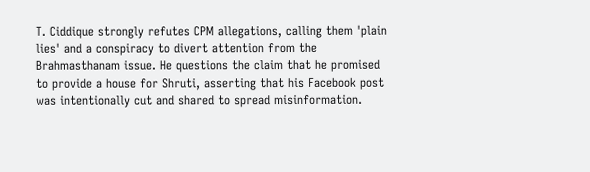T. Ciddique strongly refutes CPM allegations, calling them 'plain lies' and a conspiracy to divert attention from the Brahmasthanam issue. He questions the claim that he promised to provide a house for Shruti, asserting that his Facebook post was intentionally cut and shared to spread misinformation.